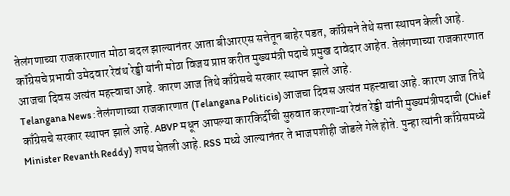तेलंगणाच्या राजकारणात मोठा बदल झाल्यानंतर आता बीआरएस सत्तेतून बाहेर पडत, कॉंग्रेसने तेथे सत्ता स्थापन केली आहे. कॉंग्रेसचे प्रभावी उमेदवार रेवंथ रेड्डी यांनी मोठा विजय प्राप्त करीत मुख्यमंत्री पदाचे प्रमुख दावेदार आहेत. तेलंगणाच्या राजकारणात आजचा दिवस अत्यंत महत्त्वाचा आहे. कारण आज तिथे काँग्रेसचे सरकार स्थापन झाले आहे.
Telangana News : तेलंगणाच्या राजकारणात (Telangana Politicis) आजचा दिवस अत्यंत महत्त्वाचा आहे. कारण आज तिथे काँग्रेसचे सरकार स्थापन झाले आहे. ABVP मधून आपल्या कारकिर्दीची सुरुवात करणाऱ्या रेवंत रेड्डी यांनी मुख्यमंत्रीपदाची (Chief Minister Revanth Reddy) शपथ घेतली आहे. RSS मध्ये आल्यानंतर ते भाजपशीही जोडले गेले होते. पुन्हा त्यांनी काँग्रेसमध्ये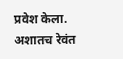प्रवेश केला. अशातच रेवंत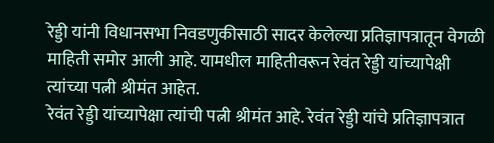रेड्डी यांनी विधानसभा निवडणुकीसाठी सादर केलेल्या प्रतिज्ञापत्रातून वेगळी माहिती समोर आली आहे. यामधील माहितीवरून रेवंत रेड्डी यांच्यापेक्षी त्यांच्या पत्नी श्रीमंत आहेत.
रेवंत रेड्डी यांच्यापेक्षा त्यांची पत्नी श्रीमंत आहे. रेवंत रेड्डी यांचे प्रतिज्ञापत्रात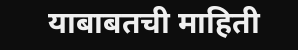याबाबतची माहिती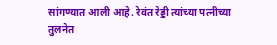सांगण्यात आली आहे. रेवंत रेड्डी त्यांच्या पत्नीच्या तुलनेत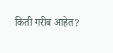किती गरीब आहेत?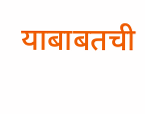याबाबतची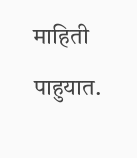माहिती पाहुयात.